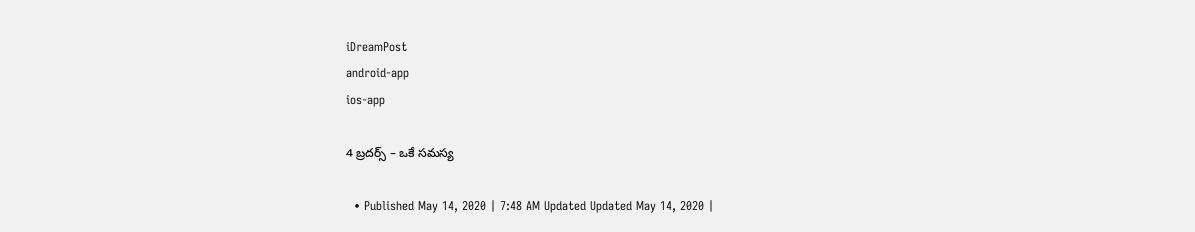iDreamPost
android-app
ios-app

4 బ్రదర్స్ – ఒకే సమస్య

  • Published May 14, 2020 | 7:48 AM Updated Updated May 14, 2020 |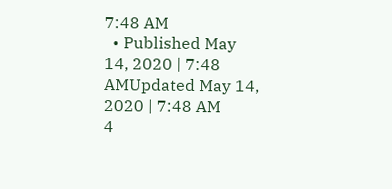7:48 AM
  • Published May 14, 2020 | 7:48 AMUpdated May 14, 2020 | 7:48 AM
4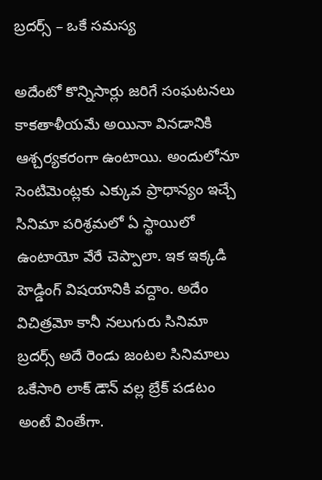బ్రదర్స్ – ఒకే సమస్య

అదేంటో కొన్నిసార్లు జరిగే సంఘటనలు కాకతాళీయమే అయినా వినడానికి ఆశ్చర్యకరంగా ఉంటాయి. అందులోనూ సెంటిమెంట్లకు ఎక్కువ ప్రాధాన్యం ఇచ్చే సినిమా పరిశ్రమలో ఏ స్థాయిలో ఉంటాయో వేరే చెప్పాలా. ఇక ఇక్కడి హెడ్డింగ్ విషయానికి వద్దాం. అదేం విచిత్రమో కానీ నలుగురు సినిమా బ్రదర్స్ అదే రెండు జంటల సినిమాలు ఒకేసారి లాక్ డౌన్ వల్ల బ్రేక్ పడటం అంటే వింతేగా.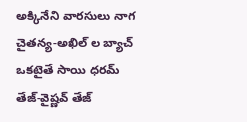అక్కినేని వారసులు నాగ చైతన్య-అఖిల్ ల బ్యాచ్ ఒకటైతే సాయి ధరమ్ తేజ్-వైష్ణవ్ తేజ్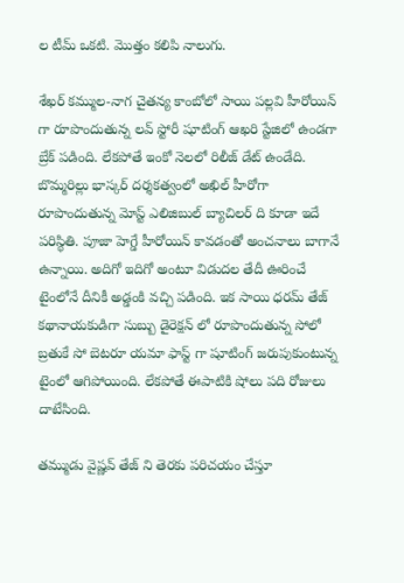ల టీమ్ ఒకటి. మొత్తం కలిపి నాలుగు.

శేఖర్ కమ్ముల-నాగ చైతన్య కాంబోలో సాయి పల్లవి హీరోయిన్ గా రూపొందుతున్న లవ్ స్టోరీ షూటింగ్ ఆఖరి స్టేజిలో ఉండగా బ్రేక్ పడింది. లేకపోతే ఇంకో నెలలో రిలీజ్ డేట్ ఉండేది. బొమ్మరిల్లు భాస్కర్ దర్శకత్వంలో అఖిల్ హీరోగా రూపొందుతున్న మోస్ట్ ఎలిజిబుల్ బ్యాచిలర్ ది కూడా ఇదే పరిస్థితి. పూజా హెగ్డే హీరోయిన్ కావడంతో అంచనాలు బాగానే ఉన్నాయి. అదిగో ఇదిగో అంటూ విడుదల తేదీ ఊరించే టైంలోనే దీనికీ అడ్డంకి వచ్చి పడింది. ఇక సాయి ధరమ్ తేజ్ కథానాయకుడిగా సుబ్బు డైరెక్షన్ లో రూపొందుతున్న సోలో బ్రతుకే సో బెటరూ యమా ఫాస్ట్ గా షూటింగ్ జరుపుకుంటున్న టైంలో ఆగిపోయింది. లేకపోతే ఈపాటికి షోలు పది రోజులు దాటేసింది.

తమ్ముడు వైష్ణవ్ తేజ్ ని తెరకు పరిచయం చేస్తూ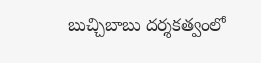బుచ్చిబాబు దర్శకత్వంలో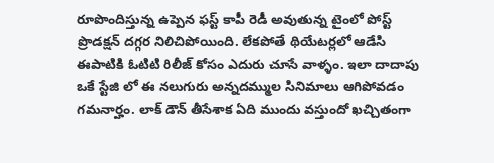రూపొందిస్తున్న ఉప్పెన ఫస్ట్ కాపీ రెడీ అవుతున్న టైంలో పోస్ట్ ప్రొడక్షన్ దగ్గర నిలిచిపోయింది. లేకపోతే థియేటర్లలో ఆడేసి ఈపాటికి ఓటిటి రిలీజ్ కోసం ఎదురు చూసే వాళ్ళం. ఇలా దాదాపు ఒకే స్టేజి లో ఈ నలుగురు అన్నదమ్ముల సినిమాలు ఆగిపోవడం గమనార్హం. లాక్ డౌన్ తీసేశాక ఏది ముందు వస్తుందో ఖచ్చితంగా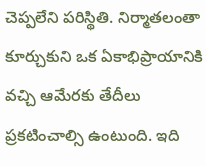చెప్పలేని పరిస్థితి. నిర్మాతలంతా కూర్చుకుని ఒక ఏకాభిప్రాయానికి వచ్చి ఆమేరకు తేదీలు ప్రకటించాల్సి ఉంటుంది. ఇది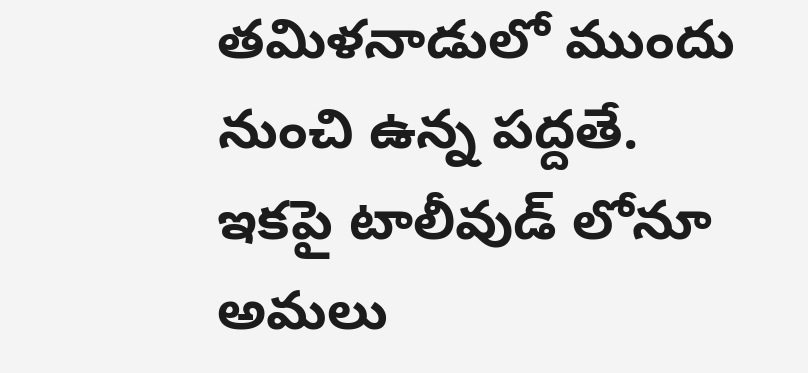తమిళనాడులో ముందు నుంచి ఉన్న పద్దతే. ఇకపై టాలీవుడ్ లోనూ అమలు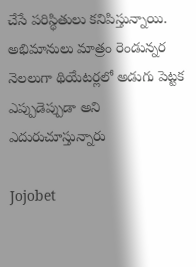చేసే పరిస్థితులు కనిపిస్తున్నాయి. అభిమానులు మాత్రం రెండున్నర నెలలుగా థియేటర్లలో అడుగు పెట్టక ఎప్పుడెప్పుడా అని ఎదురుచూస్తున్నారు

Jojobet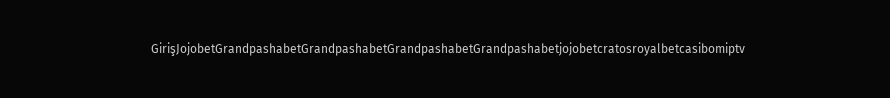GirişJojobetGrandpashabetGrandpashabetGrandpashabetGrandpashabetjojobetcratosroyalbetcasibomiptv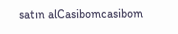satın alCasibomcasibom